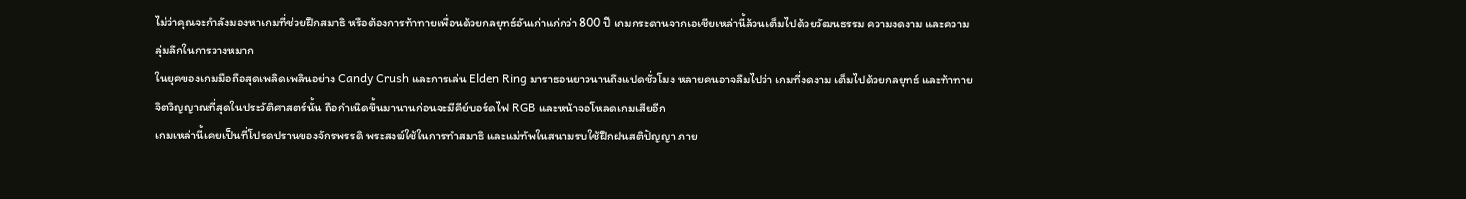ไม่ว่าคุณจะกำลังมองหาเกมที่ช่วยฝึกสมาธิ หรือต้องการท้าทายเพื่อนด้วยกลยุทธ์อันเก่าแก่กว่า 800 ปี เกมกระดานจากเอเชียเหล่านี้ล้วนเต็มไปด้วยวัฒนธรรม ความงดงาม และความลุ่มลึกในการวางหมาก
ในยุคของเกมมือถือสุดเพลิดเพลินอย่าง Candy Crush และการเล่น Elden Ring มาราธอนยาวนานถึงแปดชั่วโมง หลายคนอาจลืมไปว่า เกมที่งดงาม เต็มไปด้วยกลยุทธ์ และท้าทายจิตวิญญาณที่สุดในประวัติศาสตร์นั้น ถือกำเนิดขึ้นมานานก่อนจะมีคีย์บอร์ดไฟ RGB และหน้าจอโหลดเกมเสียอีก
เกมเหล่านี้เคยเป็นที่โปรดปรานของจักรพรรดิ พระสงฆ์ใช้ในการทำสมาธิ และแม่ทัพในสนามรบใช้ฝึกฝนสติปัญญา ภาย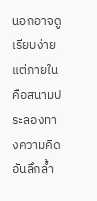นอกอาจดูเรียบง่าย แต่ภายในคือสนามประลองทางความคิดอันลึกล้ำ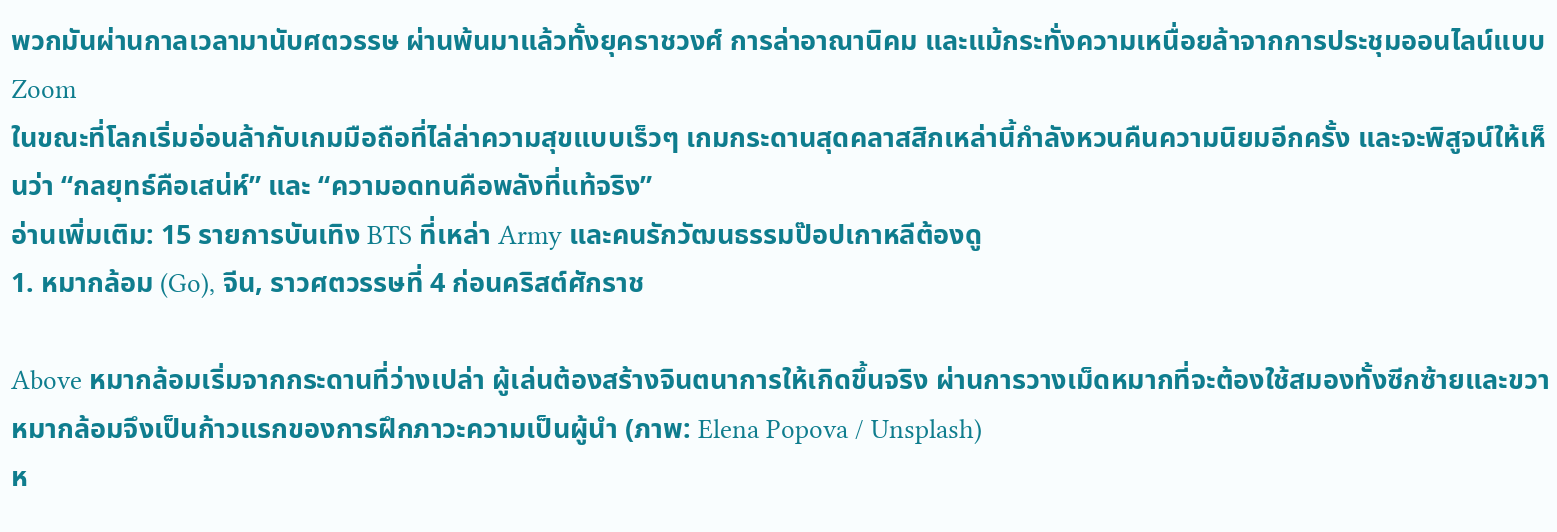พวกมันผ่านกาลเวลามานับศตวรรษ ผ่านพ้นมาแล้วทั้งยุคราชวงศ์ การล่าอาณานิคม และแม้กระทั่งความเหนื่อยล้าจากการประชุมออนไลน์แบบ Zoom
ในขณะที่โลกเริ่มอ่อนล้ากับเกมมือถือที่ไล่ล่าความสุขแบบเร็วๆ เกมกระดานสุดคลาสสิกเหล่านี้กำลังหวนคืนความนิยมอีกครั้ง และจะพิสูจน์ให้เห็นว่า “กลยุทธ์คือเสน่ห์” และ “ความอดทนคือพลังที่แท้จริง”
อ่านเพิ่มเติม: 15 รายการบันเทิง BTS ที่เหล่า Army และคนรักวัฒนธรรมป๊อปเกาหลีต้องดู
1. หมากล้อม (Go), จีน, ราวศตวรรษที่ 4 ก่อนคริสต์ศักราช

Above หมากล้อมเริ่มจากกระดานที่ว่างเปล่า ผู้เล่นต้องสร้างจินตนาการให้เกิดขึ้นจริง ผ่านการวางเม็ดหมากที่จะต้องใช้สมองทั้งซีกซ้ายและขวา หมากล้อมจึงเป็นก้าวแรกของการฝึกภาวะความเป็นผู้นำ (ภาพ: Elena Popova / Unsplash)
ห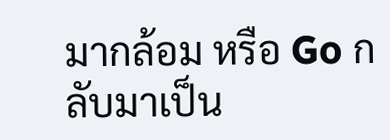มากล้อม หรือ Go กลับมาเป็น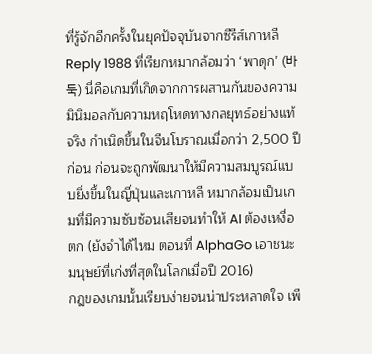ที่รู้จักอีกครั้งในยุคปัจจุบันจากซีรีส์เกาหลี Reply 1988 ที่เรียกหมากล้อมว่า ‘พาดุก’ (바둑) นี่คือเกมที่เกิดจากการผสานกันของความมินิมอลกับความหฤโหดทางกลยุทธ์อย่างแท้จริง กำเนิดขึ้นในจีนโบราณเมื่อกว่า 2,500 ปีก่อน ก่อนจะถูกพัฒนาให้มีความสมบูรณ์แบบยิ่งขึ้นในญี่ปุ่นและเกาหลี หมากล้อมเป็นเกมที่มีความซับซ้อนเสียจนทำให้ AI ต้องเหงื่อตก (ยังจำได้ไหม ตอนที่ AlphaGo เอาชนะมนุษย์ที่เก่งที่สุดในโลกเมื่อปี 2016)
กฎของเกมนั้นเรียบง่ายจนน่าประหลาดใจ เพี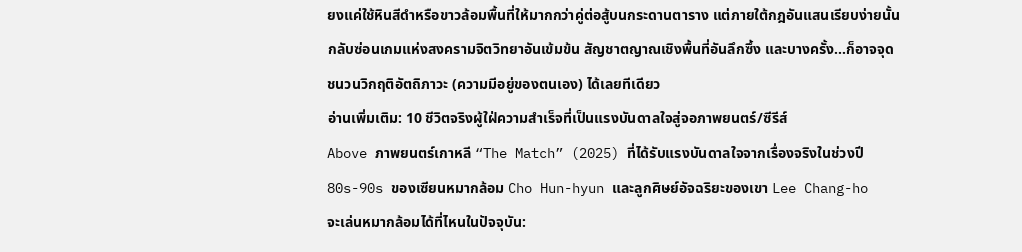ยงแค่ใช้หินสีดำหรือขาวล้อมพื้นที่ให้มากกว่าคู่ต่อสู้บนกระดานตาราง แต่ภายใต้กฎอันแสนเรียบง่ายนั้น กลับซ่อนเกมแห่งสงครามจิตวิทยาอันเข้มข้น สัญชาตญาณเชิงพื้นที่อันลึกซึ้ง และบางครั้ง...ก็อาจจุดชนวนวิกฤติอัตถิภาวะ (ความมีอยู่ของตนเอง) ได้เลยทีเดียว
อ่านเพิ่มเติม: 10 ชีวิตจริงผู้ใฝ่ความสำเร็จที่เป็นแรงบันดาลใจสู่จอภาพยนตร์/ซีรีส์
Above ภาพยนตร์เกาหลี “The Match” (2025) ที่ได้รับแรงบันดาลใจจากเรื่องจริงในช่วงปี 80s-90s ของเซียนหมากล้อม Cho Hun-hyun และลูกศิษย์อัจฉริยะของเขา Lee Chang-ho
จะเล่นหมากล้อมได้ที่ไหนในปัจจุบัน: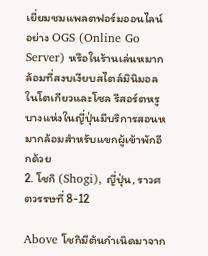เยี่ยมชมแพลตฟอร์มออนไลน์อย่าง OGS (Online Go Server) หรือในร้านเล่นหมากล้อมที่สงบเงียบสไตล์มินิมอลในโตเกียวและโซล รีสอร์ตหรูบางแห่งในญี่ปุ่นมีบริการสอนหมากล้อมสำหรับแขกผู้เข้าพักอีกด้วย
2. โชกิ (Shogi), ญี่ปุ่น, ราวศตวรรษที่ 8-12

Above โชกิมีต้นกำเนิดมาจาก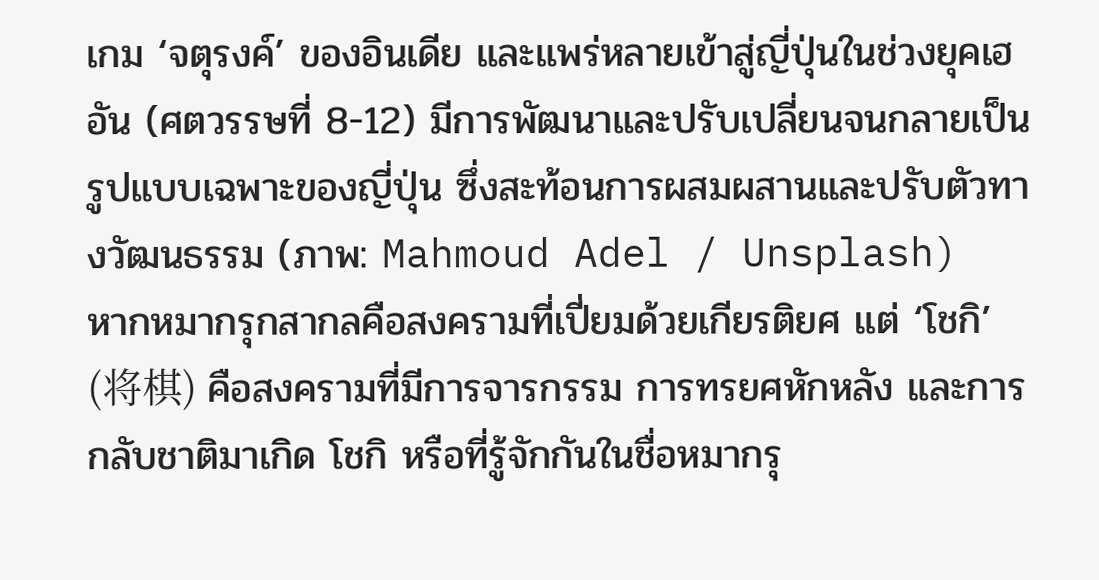เกม ‘จตุรงค์’ ของอินเดีย และแพร่หลายเข้าสู่ญี่ปุ่นในช่วงยุคเฮอัน (ศตวรรษที่ 8-12) มีการพัฒนาและปรับเปลี่ยนจนกลายเป็นรูปแบบเฉพาะของญี่ปุ่น ซึ่งสะท้อนการผสมผสานและปรับตัวทางวัฒนธรรม (ภาพ: Mahmoud Adel / Unsplash)
หากหมากรุกสากลคือสงครามที่เปี่ยมด้วยเกียรติยศ แต่ ‘โชกิ’ (将棋) คือสงครามที่มีการจารกรรม การทรยศหักหลัง และการกลับชาติมาเกิด โชกิ หรือที่รู้จักกันในชื่อหมากรุ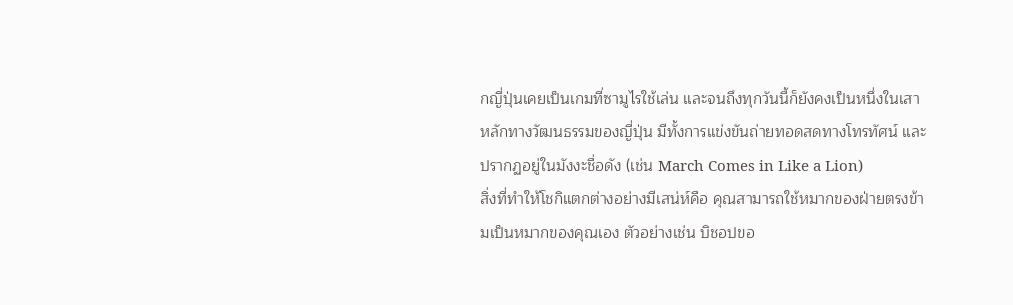กญี่ปุ่นเคยเป็นเกมที่ซามูไรใช้เล่น และจนถึงทุกวันนี้ก็ยังคงเป็นหนึ่งในเสาหลักทางวัฒนธรรมของญี่ปุ่น มีทั้งการแข่งขันถ่ายทอดสดทางโทรทัศน์ และปรากฏอยู่ในมังงะชื่อดัง (เช่น March Comes in Like a Lion)
สิ่งที่ทำให้โชกิแตกต่างอย่างมีเสน่ห์คือ คุณสามารถใช้หมากของฝ่ายตรงข้ามเป็นหมากของคุณเอง ตัวอย่างเช่น บิชอปขอ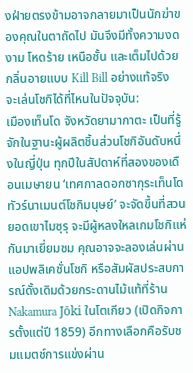งฝ่ายตรงข้ามอาจกลายมาเป็นนักฆ่าของคุณในตาถัดไป มันจึงมีทั้งความงดงาม โหดร้าย เหนือชั้น และเต็มไปด้วยกลิ่นอายแบบ Kill Bill อย่างแท้จริง
จะเล่นโชกิได้ที่ไหนในปัจจุบัน:
เมืองเท็นโด จังหวัดยามากาตะ เป็นที่รู้จักในฐานะผู้ผลิตชิ้นส่วนโชกิอันดับหนึ่งในญี่ปุ่น ทุกปีในสัปดาห์ที่สองของเดือนเมษายน ‘เทศกาลดอกซากุระเท็นโด ทัวร์นาเมนต์โชกิมนุษย์’ จะจัดขึ้นที่สวนยอดเขาไมซุรุ จะมีผู้หลงใหลเกมโชกิแห่กันมาเยี่ยมชม คุณอาจจะลองเล่นผ่านแอปพลิเคชั่นโชกิ หรือสัมผัสประสบการณ์ดั้งเดิมด้วยกระดานไม้แท้ที่ร้าน Nakamura Jōki ในโตเกียว (เปิดกิจการตั้งแต่ปี 1859) อีกทางเลือกคือรับชมแมตช์การแข่งผ่าน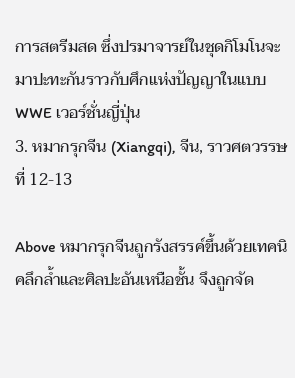การสตรีมสด ซึ่งปรมาจารย์ในชุดกิโมโนจะมาปะทะกันราวกับศึกแห่งปัญญาในแบบ WWE เวอร์ชั่นญี่ปุ่น
3. หมากรุกจีน (Xiangqi), จีน, ราวศตวรรษที่ 12-13

Above หมากรุกจีนถูกรังสรรค์ขึ้นด้วยเทคนิคลึกล้ำและศิลปะอันเหนือชั้น จึงถูกจัด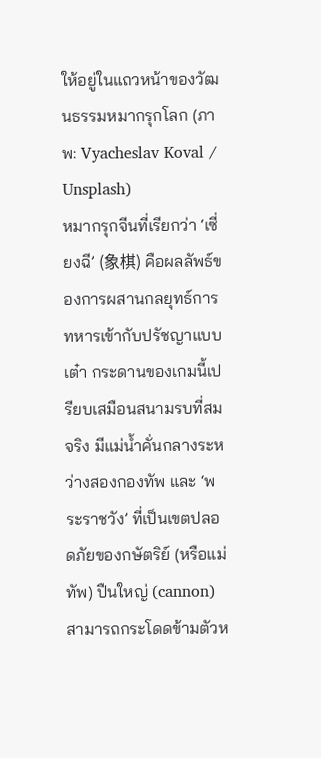ให้อยู่ในแถวหน้าของวัฒนธรรมหมากรุกโลก (ภาพ: Vyacheslav Koval / Unsplash)
หมากรุกจีนที่เรียกว่า ‘เซี่ยงฉี’ (象棋) คือผลลัพธ์ของการผสานกลยุทธ์การทหารเข้ากับปรัชญาแบบเต๋า กระดานของเกมนี้เปรียบเสมือนสนามรบที่สมจริง มีแม่น้ำคั่นกลางระหว่างสองกองทัพ และ ‘พระราชวัง’ ที่เป็นเขตปลอดภัยของกษัตริย์ (หรือแม่ทัพ) ปืนใหญ่ (cannon) สามารถกระโดดข้ามตัวห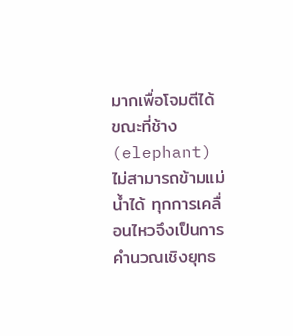มากเพื่อโจมตีได้ ขณะที่ช้าง (elephant) ไม่สามารถข้ามแม่น้ำได้ ทุกการเคลื่อนไหวจึงเป็นการคำนวณเชิงยุทธ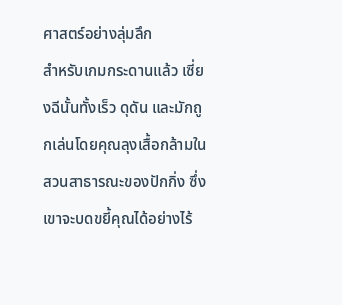ศาสตร์อย่างลุ่มลึก
สำหรับเกมกระดานแล้ว เซี่ยงฉีนั้นทั้งเร็ว ดุดัน และมักถูกเล่นโดยคุณลุงเสื้อกล้ามในสวนสาธารณะของปักกิ่ง ซึ่งเขาจะบดขยี้คุณได้อย่างไร้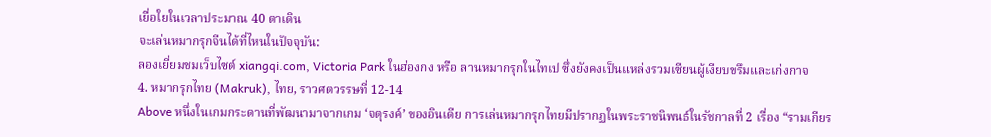เยื่อใยในเวลาประมาณ 40 ตาเดิน
จะเล่นหมากรุกจีนได้ที่ไหนในปัจจุบัน:
ลองเยี่ยมชมเว็บไซต์ xiangqi.com, Victoria Park ในฮ่องกง หรือ ลานหมากรุกในไทเป ซึ่งยังคงเป็นแหล่งรวมเซียนผู้เงียบขรึมและเก่งกาจ
4. หมากรุกไทย (Makruk), ไทย, ราวศตวรรษที่ 12-14
Above หนึ่งในเกมกระดานที่พัฒนามาจากเกม ‘จตุรงค์’ ของอินเดีย การเล่นหมากรุกไทยมีปรากฏในพระราชนิพนธ์ในรัชกาลที่ 2 เรื่อง “รามเกียร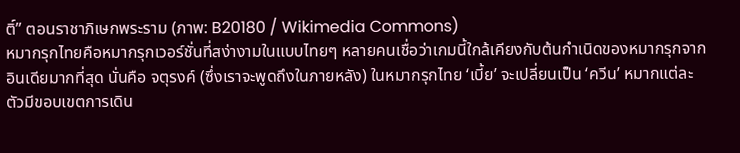ติ์” ตอนราชาภิเษกพระราม (ภาพ: B20180 / Wikimedia Commons)
หมากรุกไทยคือหมากรุกเวอร์ชั่นที่สง่างามในแบบไทยๆ หลายคนเชื่อว่าเกมนี้ใกล้เคียงกับต้นกำเนิดของหมากรุกจากอินเดียมากที่สุด นั่นคือ จตุรงค์ (ซึ่งเราจะพูดถึงในภายหลัง) ในหมากรุกไทย ‘เบี้ย’ จะเปลี่ยนเป็น ‘ควีน’ หมากแต่ละตัวมีขอบเขตการเดิน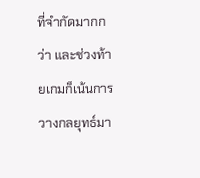ที่จำกัดมากกว่า และช่วงท้ายเกมก็เน้นการวางกลยุทธ์มา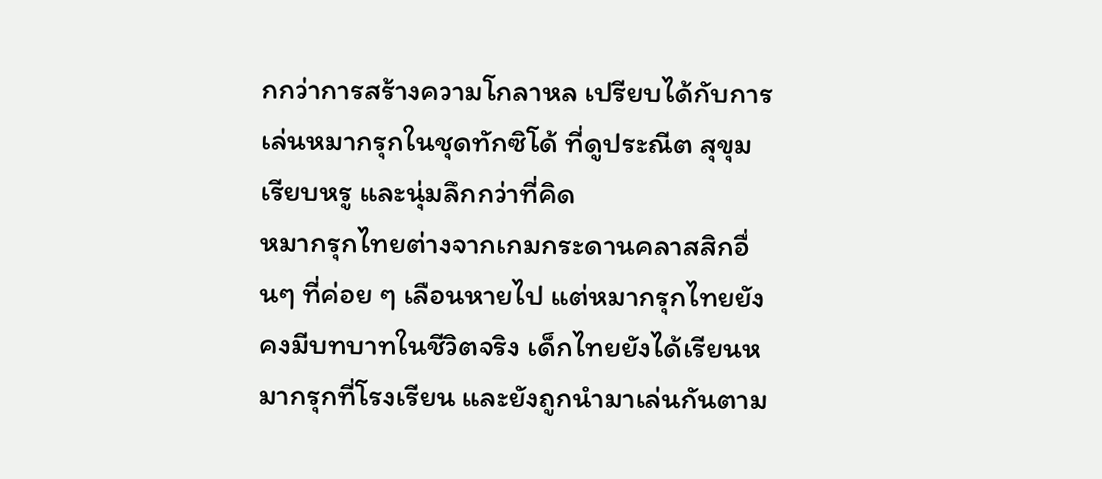กกว่าการสร้างความโกลาหล เปรียบได้กับการเล่นหมากรุกในชุดทักซิโด้ ที่ดูประณีต สุขุม เรียบหรู และนุ่มลึกกว่าที่คิด
หมากรุกไทยต่างจากเกมกระดานคลาสสิกอื่นๆ ที่ค่อย ๆ เลือนหายไป แต่หมากรุกไทยยังคงมีบทบาทในชีวิตจริง เด็กไทยยังได้เรียนหมากรุกที่โรงเรียน และยังถูกนำมาเล่นกันตาม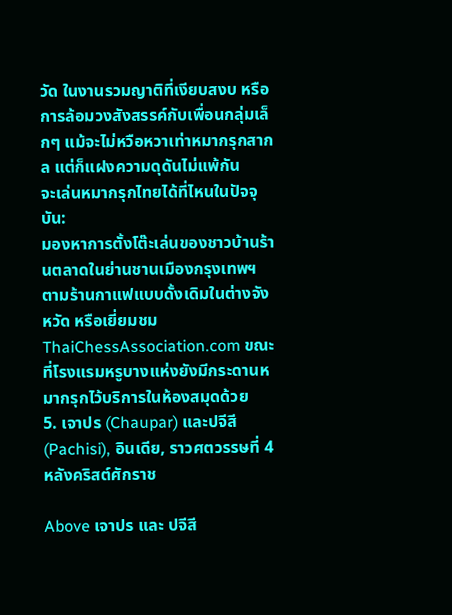วัด ในงานรวมญาติที่เงียบสงบ หรือการล้อมวงสังสรรค์กับเพื่อนกลุ่มเล็กๆ แม้จะไม่หวือหวาเท่าหมากรุกสากล แต่ก็แฝงความดุดันไม่แพ้กัน
จะเล่นหมากรุกไทยได้ที่ไหนในปัจจุบัน:
มองหาการตั้งโต๊ะเล่นของชาวบ้านร้านตลาดในย่านชานเมืองกรุงเทพฯ ตามร้านกาแฟแบบดั้งเดิมในต่างจังหวัด หรือเยี่ยมชม ThaiChessAssociation.com ขณะที่โรงแรมหรูบางแห่งยังมีกระดานหมากรุกไว้บริการในห้องสมุดด้วย
5. เจาปร (Chaupar) และปจีสี (Pachisi), อินเดีย, ราวศตวรรษที่ 4 หลังคริสต์ศักราช

Above เจาปร และ ปจีสี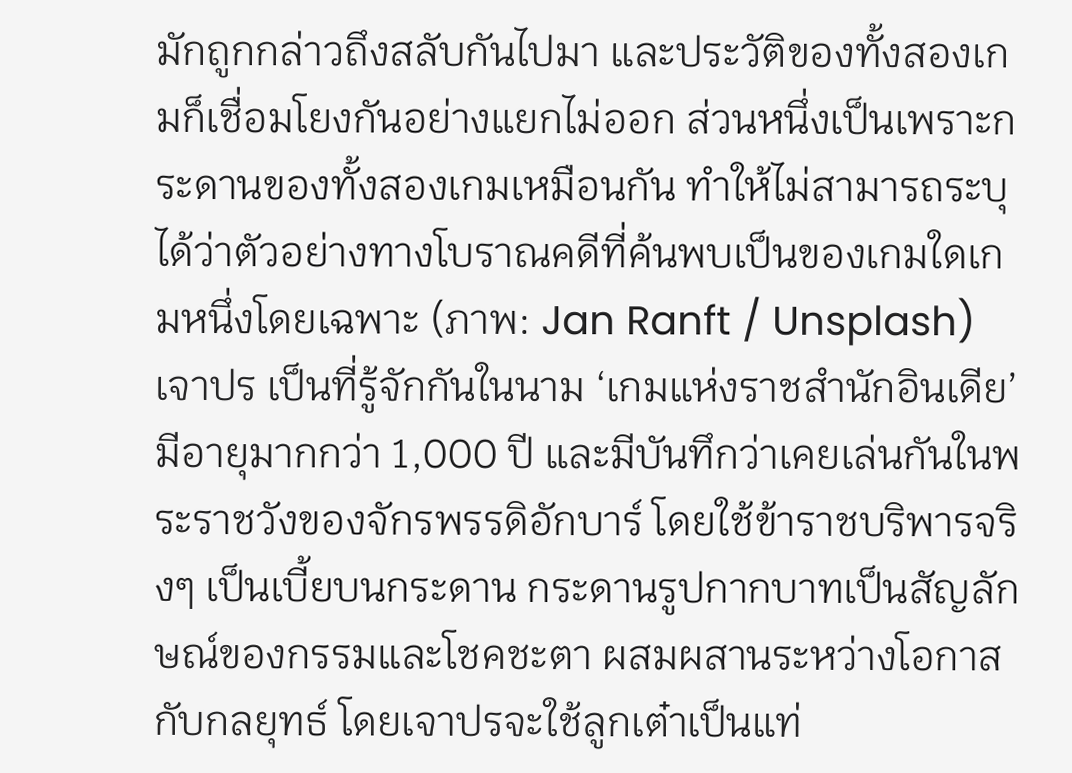มักถูกกล่าวถึงสลับกันไปมา และประวัติของทั้งสองเกมก็เชื่อมโยงกันอย่างแยกไม่ออก ส่วนหนึ่งเป็นเพราะกระดานของทั้งสองเกมเหมือนกัน ทำให้ไม่สามารถระบุได้ว่าตัวอย่างทางโบราณคดีที่ค้นพบเป็นของเกมใดเกมหนึ่งโดยเฉพาะ (ภาพ: Jan Ranft / Unsplash)
เจาปร เป็นที่รู้จักกันในนาม ‘เกมแห่งราชสำนักอินเดีย’ มีอายุมากกว่า 1,000 ปี และมีบันทึกว่าเคยเล่นกันในพระราชวังของจักรพรรดิอักบาร์ โดยใช้ข้าราชบริพารจริงๆ เป็นเบี้ยบนกระดาน กระดานรูปกากบาทเป็นสัญลักษณ์ของกรรมและโชคชะตา ผสมผสานระหว่างโอกาสกับกลยุทธ์ โดยเจาปรจะใช้ลูกเต๋าเป็นแท่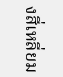งสี่เหลี่ยม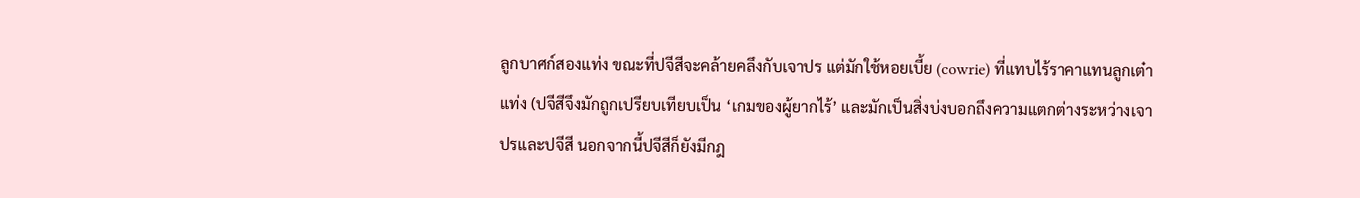ลูกบาศก์สองแท่ง ขณะที่ปจีสีจะคล้ายคลึงกับเจาปร แต่มักใช้หอยเบี้ย (cowrie) ที่แทบไร้ราคาแทนลูกเต๋าแท่ง (ปจีสีจึงมักถูกเปรียบเทียบเป็น ‘เกมของผู้ยากไร้’ และมักเป็นสิ่งบ่งบอกถึงความแตกต่างระหว่างเจาปรและปจีสี นอกจากนี้ปจีสีก็ยังมีกฎ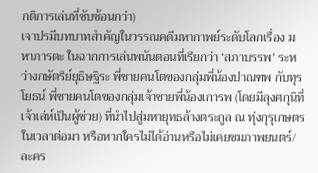กติการเล่นที่ซับซ้อนกว่า)
เจาปรมีบทบาทสำคัญในวรรณคดีมหากาพย์ระดับโลกเรื่อง มหาภารตะ ในฉากการเล่นพนันตอนที่เรียกว่า ‘สภาบรรพ’ ระหว่างกษัตริย์ยุธิษฐิระ พี่ชายคนโตของกลุ่มพี่น้องปาณฑพ กับทุรโยธน์ พี่ชายคนโตของกลุ่มเจ้าชายพี่น้องเการพ (โดยมีลุงศกุนิที่เจ้าเล่ห์เป็นผู้ช่วย) ที่นำไปสู่มหายุทธล้างตระกูล ณ ทุ่งกุรุเกษตรในเวลาต่อมา หรือหากใครไม่ได้อ่านหรือไม่เคยชมภาพยนตร์/ละคร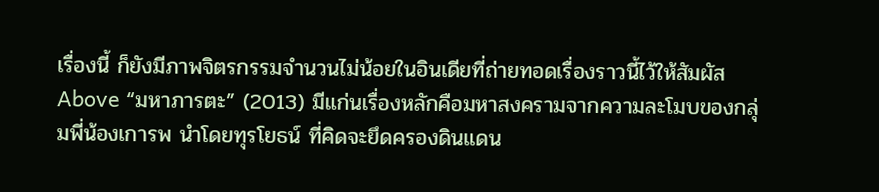เรื่องนี้ ก็ยังมีภาพจิตรกรรมจำนวนไม่น้อยในอินเดียที่ถ่ายทอดเรื่องราวนี้ไว้ให้สัมผัส
Above “มหาภารตะ” (2013) มีแก่นเรื่องหลักคือมหาสงครามจากความละโมบของกลุ่มพี่น้องเการพ นำโดยทุรโยธน์ ที่คิดจะยึดครองดินแดน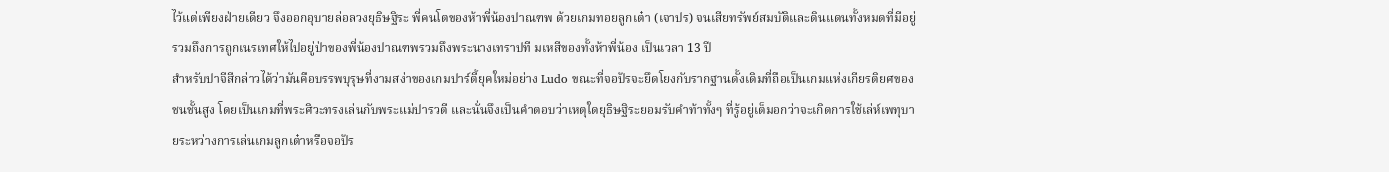ไว้แต่เพียงฝ่ายเดียว จึงออกอุบายล่อลวงยุธิษฐิระ พี่คนโตของห้าพี่น้องปาณฑพ ด้วยเกมทอยลูกเต๋า (เจาปร) จนเสียทรัพย์สมบัติและดินแดนทั้งหมดที่มีอยู่ รวมถึงการถูกเนรเทศให้ไปอยู่ป่าของพี่น้องปาณฑพรวมถึงพระนางเทราปที มเหสีของทั้งห้าพี่น้อง เป็นเวลา 13 ปี
สำหรับปาจีสีกล่าวได้ว่ามันคือบรรพบุรุษที่งามสง่าของเกมปาร์ตี้ยุคใหม่อย่าง Ludo ขณะที่จอปัรจะยึดโยงกับรากฐานดั้งเดิมที่ถือเป็นเกมแห่งเกียรติยศของชนชั้นสูง โดยเป็นเกมที่พระศิวะทรงเล่นกับพระแม่ปารวตี และนั่นจึงเป็นคำตอบว่าเหตุใดยุธิษฐิระยอมรับคำท้าทั้งๆ ที่รู้อยู่เต็มอกว่าจะเกิดการใช้เล่ห์เพทุบายระหว่างการเล่นเกมลูกเต๋าหรือจอปัร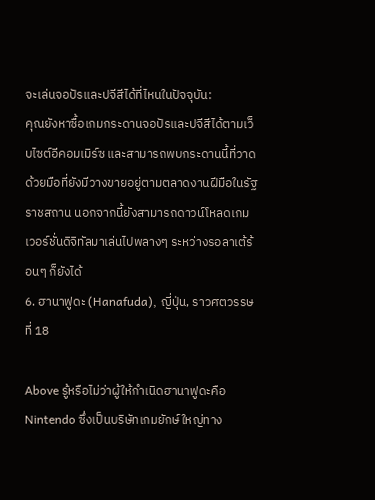จะเล่นจอปัรและปจีสีได้ที่ไหนในปัจจุบัน:
คุณยังหาซื้อเกมกระดานจอปัรและปจีสีได้ตามเว็บไซต์อีคอมเมิร์ซ และสามารถพบกระดานนี้ที่วาดด้วยมือที่ยังมีวางขายอยู่ตามตลาดงานฝีมือในรัฐราชสถาน นอกจากนี้ยังสามารถดาวน์โหลดเกมเวอร์ชั่นดิจิทัลมาเล่นไปพลางๆ ระหว่างรอลาเต้ร้อนๆ ก็ยังได้
6. ฮานาฟูดะ (Hanafuda), ญี่ปุ่น, ราวศตวรรษที่ 18

Above รู้หรือไม่ว่าผู้ให้กำเนิดฮานาฟูดะคือ Nintendo ซึ่งเป็นบริษัทเกมยักษ์ใหญ่ทาง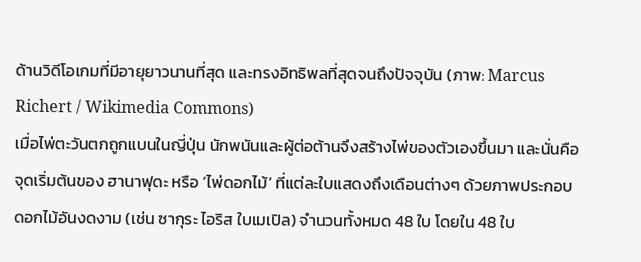ด้านวิดีโอเกมที่มีอายุยาวนานที่สุด และทรงอิทธิพลที่สุดจนถึงปัจจุบัน (ภาพ: Marcus Richert / Wikimedia Commons)
เมื่อไพ่ตะวันตกถูกแบนในญี่ปุ่น นักพนันและผู้ต่อต้านจึงสร้างไพ่ของตัวเองขึ้นมา และนั่นคือจุดเริ่มต้นของ ฮานาฟุดะ หรือ ‘ไพ่ดอกไม้’ ที่แต่ละใบแสดงถึงเดือนต่างๆ ด้วยภาพประกอบดอกไม้อันงดงาม (เช่น ซากุระ ไอริส ใบเมเปิล) จำนวนทั้งหมด 48 ใบ โดยใน 48 ใบ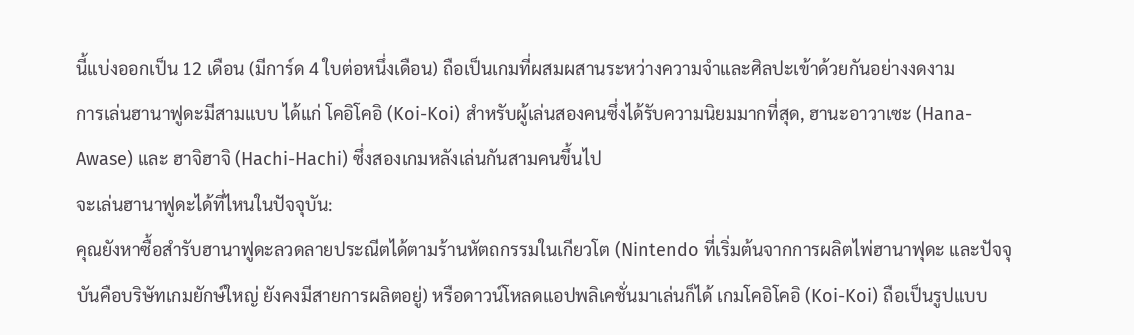นี้แบ่งออกเป็น 12 เดือน (มีการ์ด 4 ใบต่อหนึ่งเดือน) ถือเป็นเกมที่ผสมผสานระหว่างความจำและศิลปะเข้าด้วยกันอย่างงดงาม
การเล่นฮานาฟูดะมีสามแบบ ได้แก่ โคอิโคอิ (Koi-Koi) สำหรับผู้เล่นสองคนซึ่งได้รับความนิยมมากที่สุด, ฮานะอาวาเซะ (Hana-Awase) และ ฮาจิฮาจิ (Hachi-Hachi) ซึ่งสองเกมหลังเล่นกันสามคนขึ้นไป
จะเล่นฮานาฟูดะได้ที่ไหนในปัจจุบัน:
คุณยังหาซื้อสำรับฮานาฟูดะลวดลายประณีตได้ตามร้านหัตถกรรมในเกียวโต (Nintendo ที่เริ่มต้นจากการผลิตไพ่ฮานาฟุดะ และปัจจุบันคือบริษัทเกมยักษ์ใหญ่ ยังคงมีสายการผลิตอยู่) หรือดาวน์โหลดแอปพลิเคชั่นมาเล่นก็ได้ เกมโคอิโคอิ (Koi-Koi) ถือเป็นรูปแบบ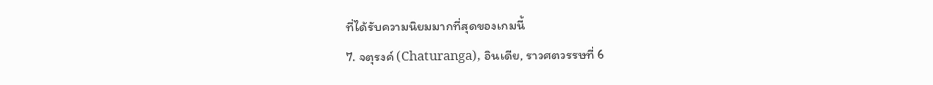ที่ได้รับความนิยมมากที่สุดของเกมนี้
7. จตุรงค์ (Chaturanga), อินเดีย, ราวศตวรรษที่ 6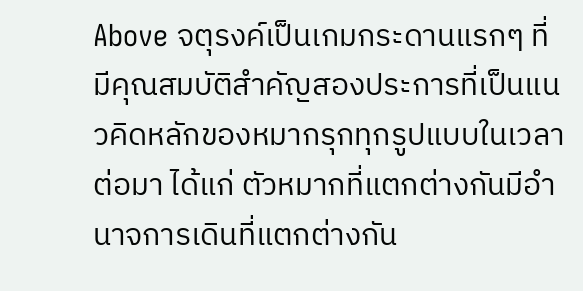Above จตุรงค์เป็นเกมกระดานแรกๆ ที่มีคุณสมบัติสำคัญสองประการที่เป็นแนวคิดหลักของหมากรุกทุกรูปแบบในเวลาต่อมา ได้แก่ ตัวหมากที่แตกต่างกันมีอำนาจการเดินที่แตกต่างกัน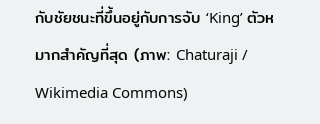กับชัยชนะที่ขึ้นอยู่กับการจับ ‘King’ ตัวหมากสำคัญที่สุด (ภาพ: Chaturaji / Wikimedia Commons)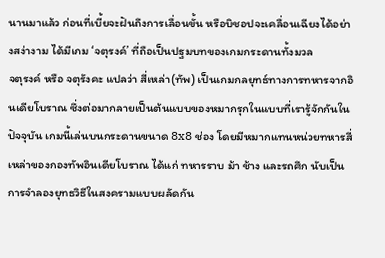นานมาแล้ว ก่อนที่เบี้ยจะฝันถึงการเลื่อนขั้น หรือบิชอปจะเคลื่อนเฉียงได้อย่างสง่างาม ได้มีเกม ‘จตุรงค์’ ที่ถือเป็นปฐมบทของเกมกระดานทั้งมวล
จตุรงค์ หรือ จตุรังคะ แปลว่า สี่เหล่า(ทัพ) เป็นเกมกลยุทธ์ทางการทหารจากอินเดียโบราณ ซึ่งต่อมากลายเป็นต้นแบบของหมากรุกในแบบที่เรารู้จักกันในปัจจุบัน เกมนี้เล่นบนกระดานขนาด 8x8 ช่อง โดยมีหมากแทนหน่วยทหารสี่เหล่าของกองทัพอินเดียโบราณ ได้แก่ ทหารราบ ม้า ช้าง และรถศึก นับเป็นการจำลองยุทธวิธีในสงครามแบบผลัดกัน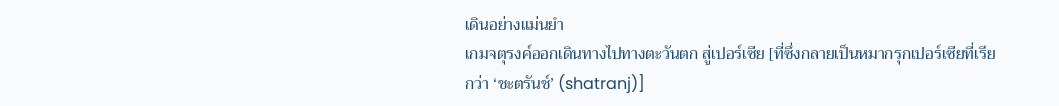เดินอย่างแม่นยำ
เกมจตุรงค์ออกเดินทางไปทางตะวันตก สู่เปอร์เซีย [ที่ซึ่งกลายเป็นหมากรุกเปอร์เซียที่เรียกว่า ‘ชะตรันช์’ (shatranj)]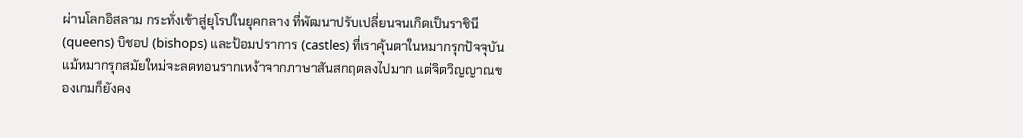ผ่านโลกอิสลาม กระทั่งเข้าสู่ยุโรปในยุคกลาง ที่พัฒนาปรับเปลี่ยนจนเกิดเป็นราชินี (queens) บิชอป (bishops) และป้อมปราการ (castles) ที่เราคุ้นตาในหมากรุกปัจจุบัน
แม้หมากรุกสมัยใหม่จะลดทอนรากเหง้าจากภาษาสันสกฤตลงไปมาก แต่จิตวิญญาณของเกมก็ยังคง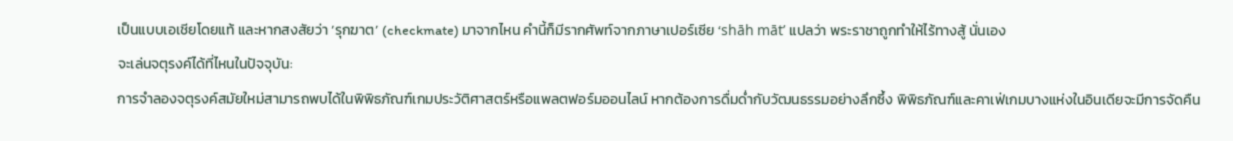เป็นแบบเอเชียโดยแท้ และหากสงสัยว่า ‘รุกฆาต’ (checkmate) มาจากไหน คำนี้ก็มีรากศัพท์จากภาษาเปอร์เซีย ‘shāh māt’ แปลว่า พระราชาถูกทำให้ไร้ทางสู้ นั่นเอง
จะเล่นจตุรงค์ได้ที่ไหนในปัจจุบัน:
การจำลองจตุรงค์สมัยใหม่สามารถพบได้ในพิพิธภัณฑ์เกมประวัติศาสตร์หรือแพลตฟอร์มออนไลน์ หากต้องการดื่มด่ำกับวัฒนธรรมอย่างลึกซึ้ง พิพิธภัณฑ์และคาเฟ่เกมบางแห่งในอินเดียจะมีการจัดคืน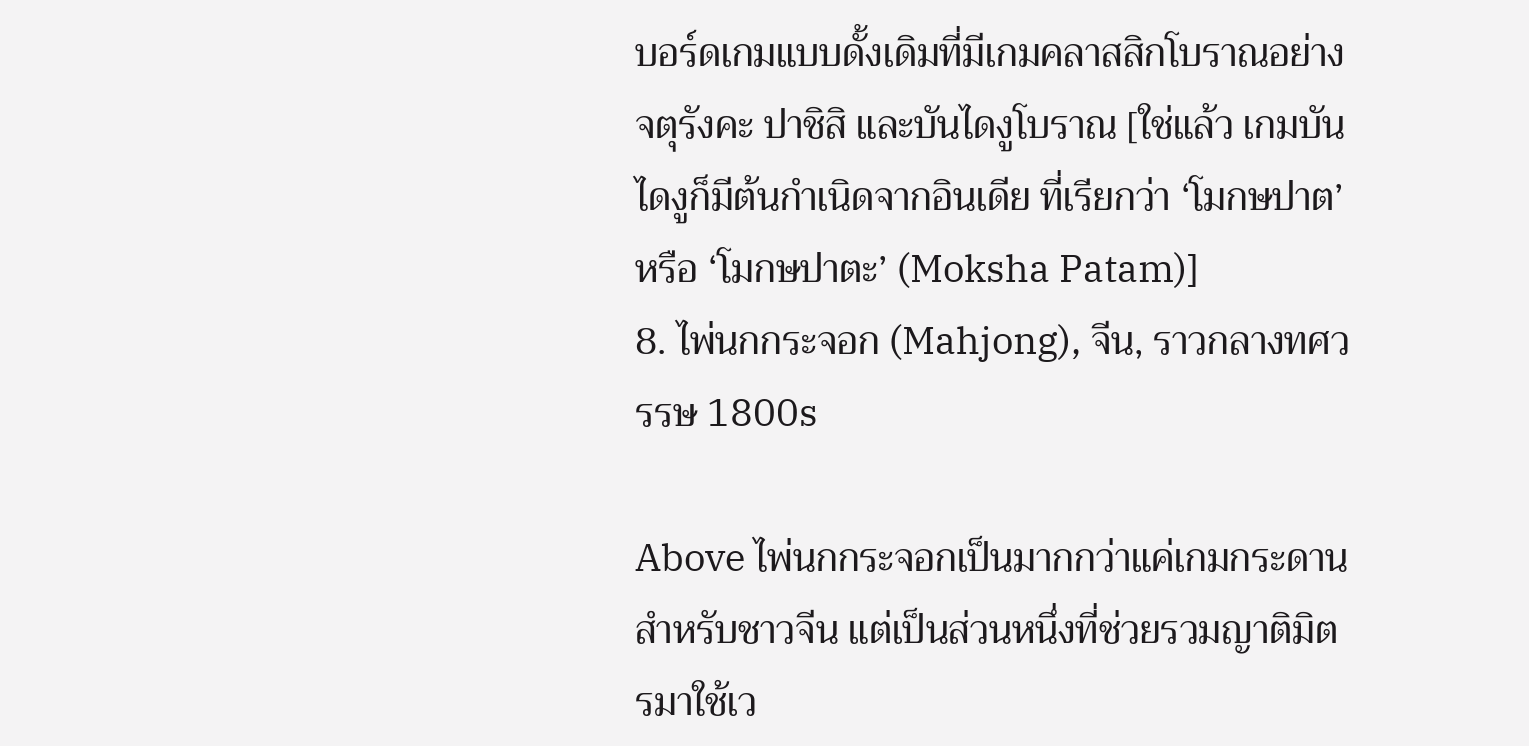บอร์ดเกมแบบดั้งเดิมที่มีเกมคลาสสิกโบราณอย่าง จตุรังคะ ปาชิสิ และบันไดงูโบราณ [ใช่แล้ว เกมบันไดงูก็มีต้นกำเนิดจากอินเดีย ที่เรียกว่า ‘โมกษปาต’ หรือ ‘โมกษปาตะ’ (Moksha Patam)]
8. ไพ่นกกระจอก (Mahjong), จีน, ราวกลางทศวรรษ 1800s

Above ไพ่นกกระจอกเป็นมากกว่าแค่เกมกระดานสำหรับชาวจีน แต่เป็นส่วนหนึ่งที่ช่วยรวมญาติมิตรมาใช้เว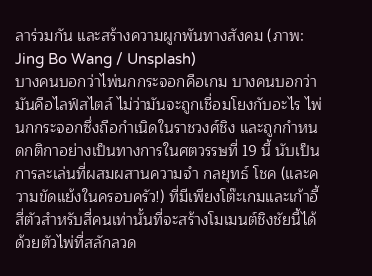ลาร่วมกัน และสร้างความผูกพันทางสังคม (ภาพ: Jing Bo Wang / Unsplash)
บางคนบอกว่าไพ่นกกระจอกคือเกม บางคนบอกว่ามันคือไลฟ์สไตล์ ไม่ว่ามันจะถูกเชื่อมโยงกับอะไร ไพ่นกกระจอกซึ่งถือกำเนิดในราชวงศ์ชิง และถูกกำหนดกติกาอย่างเป็นทางการในศตวรรษที่ 19 นี้ นับเป็นการละเล่นที่ผสมผสานความจำ กลยุทธ์ โชค (และความขัดแย้งในครอบครัว!) ที่มีเพียงโต๊ะเกมและเก้าอี้สี่ตัวสำหรับสี่คนเท่านั้นที่จะสร้างโมเมนต์ชิงชัยนี้ได้
ด้วยตัวไพ่ที่สลักลวด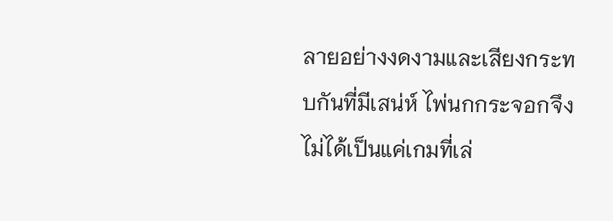ลายอย่างงดงามและเสียงกระทบกันที่มีเสน่ห์ ไพ่นกกระจอกจึงไม่ได้เป็นแค่เกมที่เล่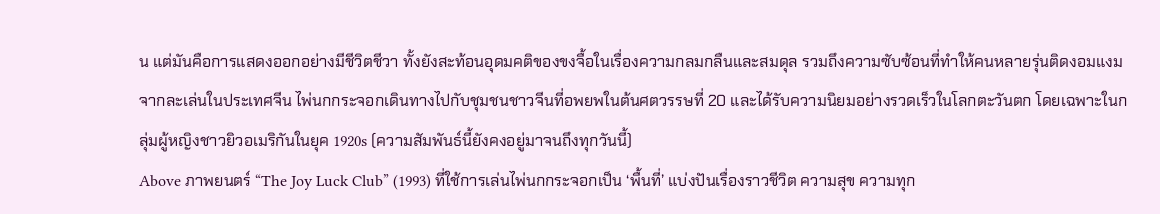น แต่มันคือการแสดงออกอย่างมีชีวิตชีวา ทั้งยังสะท้อนอุดมคติของขงจื้อในเรื่องความกลมกลืนและสมดุล รวมถึงความซับซ้อนที่ทำให้คนหลายรุ่นติดงอมแงม
จากละเล่นในประเทศจีน ไพ่นกกระจอกเดินทางไปกับชุมชนชาวจีนที่อพยพในต้นศตวรรษที่ 20 และได้รับความนิยมอย่างรวดเร็วในโลกตะวันตก โดยเฉพาะในกลุ่มผู้หญิงชาวยิวอเมริกันในยุค 1920s (ความสัมพันธ์นี้ยังคงอยู่มาจนถึงทุกวันนี้)
Above ภาพยนตร์ “The Joy Luck Club” (1993) ที่ใช้การเล่นไพ่นกกระจอกเป็น ‘พื้นที่’ แบ่งปันเรื่องราวชีวิต ความสุข ความทุก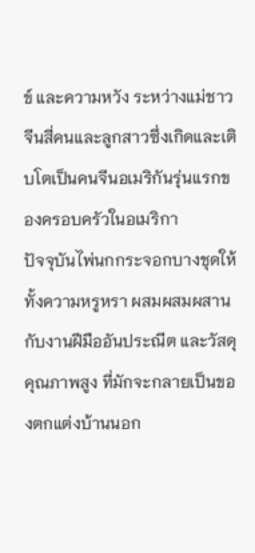ข์ และความหวัง ระหว่างแม่ชาวจีนสี่คนและลูกสาวซึ่งเกิดและเติบโตเป็นคนจีนอเมริกันรุ่นแรกของครอบครัวในอเมริกา
ปัจจุบันไพ่นกกระจอกบางชุดให้ทั้งความหรูหรา ผสมผสมผสานกับงานฝีมืออันประณีต และวัสดุคุณภาพสูง ที่มักจะกลายเป็นของตกแต่งบ้านนอก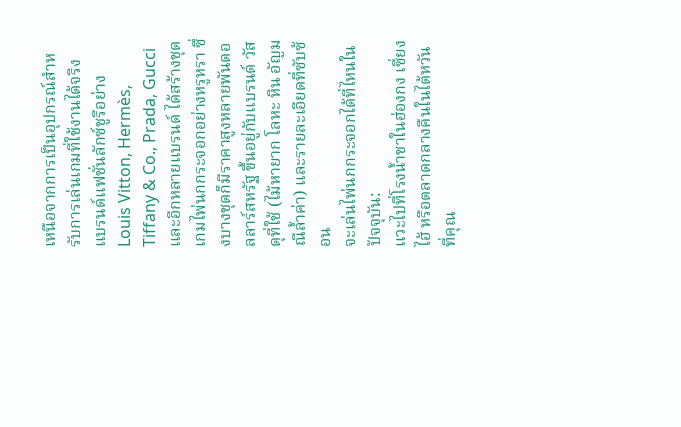เหนือจากการเป็นอุปกรณ์สำหรับการเล่นเกมที่ใช้งานได้จริง แบรนด์แฟชั่นลักซ์ชูรีอย่าง Louis Vitton, Hermès, Tiffany & Co., Prada, Gucci และอีกหลายแบรนด์ ได้สร้างชุดเกมไพ่นกกระจอกอย่างหรูหรา ซึ่งบางชุดก็มีราคาสูงหลายพันดอลลาร์สหรัฐ ขึ้นอยู่กับแบรนด์ วัสดุที่ใช้ (ไม้หายาก โลหะ หิน อัญมณีล้ำค่า) และรายละเอียดที่ซับซ้อน
จะเล่นไพ่นกกระจอกได้ที่ไหนในปัจจุบัน:
แวะไปที่โรงน้ำชาในฮ่องกง เซี่ยงไฮ้ หรือตลาดกลางคืนในไต้หวัน ที่คุณ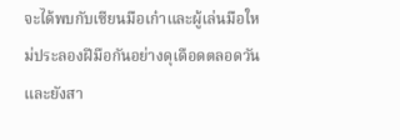จะได้พบกับเซียนมือเก๋าและผู้เล่นมือใหม่ประลองฝีมือกันอย่างดุเดือดตลอดวัน และยังสา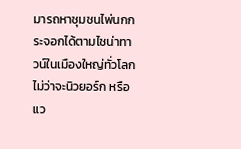มารถหาชุมชนไพ่นกกระจอกได้ตามไชน่าทาวน์ในเมืองใหญ่ทั่วโลก ไม่ว่าจะนิวยอร์ก หรือแว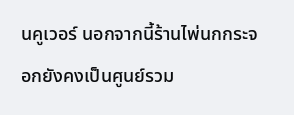นคูเวอร์ นอกจากนี้ร้านไพ่นกกระจอกยังคงเป็นศูนย์รวม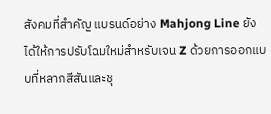สังคมที่สำคัญ แบรนด์อย่าง Mahjong Line ยังได้ให้การปรับโฉมใหม่สำหรับเจน Z ด้วยการออกแบบที่หลากสีสันและชุ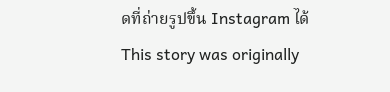ดที่ถ่ายรูปขึ้น Instagram ได้
This story was originally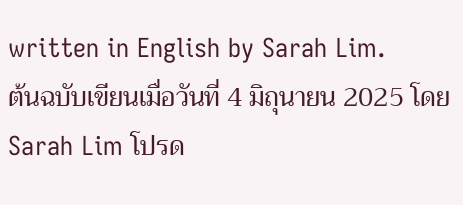written in English by Sarah Lim.
ต้นฉบับเขียนเมื่อวันที่ 4 มิถุนายน 2025 โดย Sarah Lim โปรด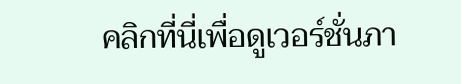คลิกที่นี่เพื่อดูเวอร์ชั่นภา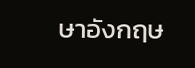ษาอังกฤษ